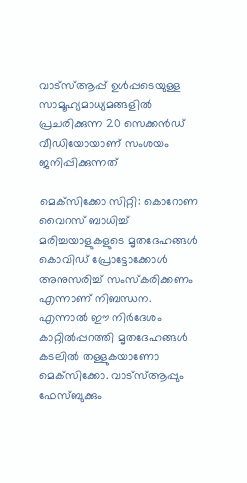വാട്‌സ്ആപ്പ് ഉള്‍പ്പടെയുള്ള സാമൂഹ്യമാധ്യമങ്ങളില്‍ പ്രചരിക്കുന്ന 20 സെക്കന്‍ഡ് വീഡിയോയാണ് സംശയം ജനിപ്പിക്കുന്നത്

മെക്‌സിക്കോ സിറ്റി: കൊറോണ വൈറസ് ബാധിച്ച് മരിച്ചയാളുകളുടെ മൃതദേഹങ്ങള്‍ കൊവിഡ് പ്രോട്ടോക്കോള്‍ അനുസരിച്ച് സംസ്‌കരിക്കണം എന്നാണ് നിബന്ധന. എന്നാല്‍ ഈ നിര്‍ദേശം കാറ്റില്‍പ്പറത്തി മൃതദേഹങ്ങള്‍ കടലില്‍ തള്ളുകയാണോ മെക്‌സിക്കോ. വാട്‌സ്ആപ്പും ഫേസ്‌ബുക്കും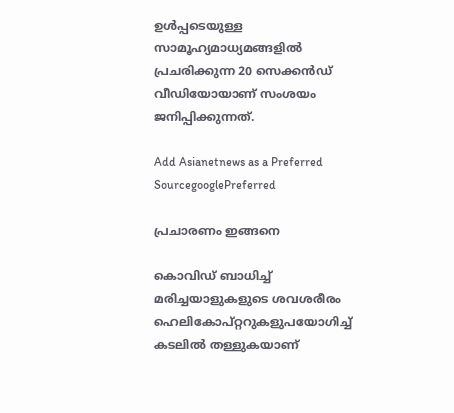ഉള്‍പ്പടെയുള്ള സാമൂഹ്യമാധ്യമങ്ങളില്‍ പ്രചരിക്കുന്ന 20 സെക്കന്‍ഡ് വീഡിയോയാണ് സംശയം ജനിപ്പിക്കുന്നത്.

Add Asianetnews as a Preferred SourcegooglePreferred

പ്രചാരണം ഇങ്ങനെ

കൊവിഡ് ബാധിച്ച് മരിച്ചയാളുകളുടെ ശവശരീരം ഹെലികോപ്റ്ററുകളുപയോഗിച്ച് കടലില്‍ തള്ളുകയാണ്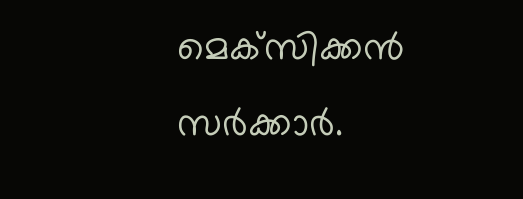മെക്‌സിക്കന്‍ സര്‍ക്കാര്‍.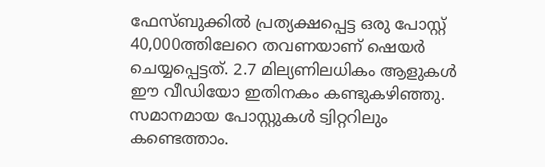ഫേസ്‌ബുക്കില്‍ പ്രത്യക്ഷപ്പെട്ട ഒരു പോസ്റ്റ് 40,000ത്തിലേറെ തവണയാണ് ഷെയര്‍ ചെയ്യപ്പെട്ടത്. 2.7 മില്യണിലധികം ആളുകള്‍ ഈ വീഡിയോ ഇതിനകം കണ്ടുകഴിഞ്ഞു. സമാനമായ പോസ്റ്റുകള്‍ ട്വിറ്ററിലും കണ്ടെത്താം.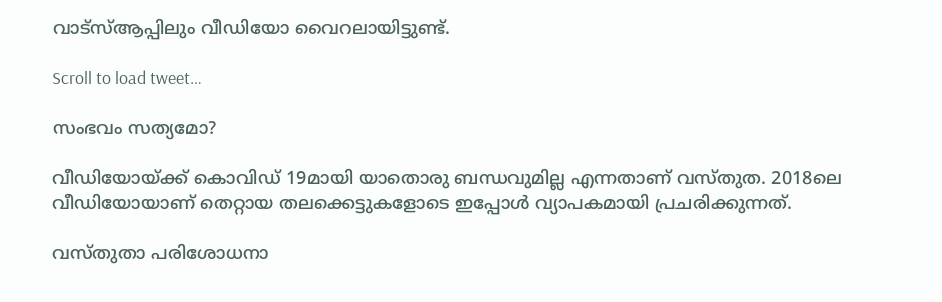വാട്‌സ്ആപ്പിലും വീഡിയോ വൈറലായിട്ടുണ്ട്.

Scroll to load tweet…

സംഭവം സത്യമോ?

വീഡിയോയ്‌ക്ക് കൊവിഡ് 19മായി യാതൊരു ബന്ധവുമില്ല എന്നതാണ് വസ്‌തുത. 2018ലെ വീഡിയോയാണ് തെറ്റായ തലക്കെട്ടുകളോടെ ഇപ്പോള്‍ വ്യാപകമായി പ്രചരിക്കുന്നത്.

വസ്‌തുതാ പരിശോധനാ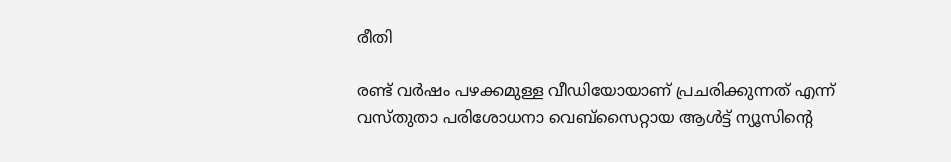രീതി

രണ്ട് വര്‍ഷം പഴക്കമുള്ള വീഡിയോയാണ് പ്രചരിക്കുന്നത് എന്ന് വസ്‌തുതാ പരിശോധനാ വെ‌ബ്‌സൈറ്റായ ആള്‍ട്ട് ന്യൂസിന്‍റെ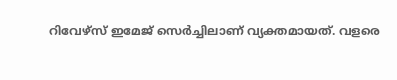റിവേഴ്‌സ് ഇമേജ് സെര്‍ച്ചിലാണ് വ്യക്തമായത്. വളരെ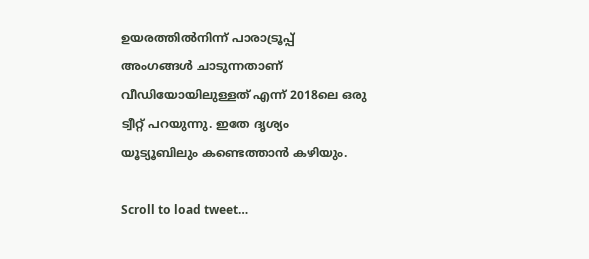ഉയരത്തില്‍നിന്ന് പാരാട്രൂപ്പ് അംഗങ്ങള്‍ ചാടുന്നതാണ് വീഡിയോയിലുള്ളത് എന്ന് 2018ലെ ഒരു ട്വീറ്റ് പറയുന്നു. ഇതേ ദൃശ്യം യൂട്യൂബിലും കണ്ടെത്താന്‍ കഴിയും.

Scroll to load tweet…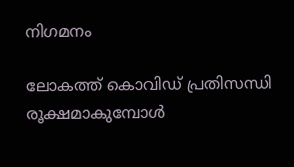നിഗമനം

ലോകത്ത് കൊവിഡ് പ്രതിസന്ധി രൂക്ഷമാകുമ്പോള്‍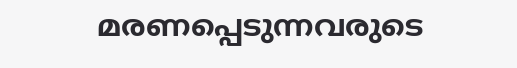മരണപ്പെടുന്നവരുടെ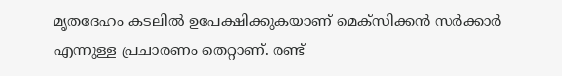മൃതദേഹം കടലില്‍ ഉപേക്ഷിക്കുകയാണ് മെക്‌സിക്കന്‍ സര്‍ക്കാര്‍ എന്നുള്ള പ്രചാരണം തെറ്റാണ്. രണ്ട്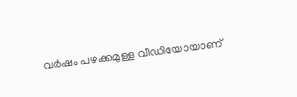വര്‍ഷം പഴക്കമുള്ള വീഡിയോയാണ്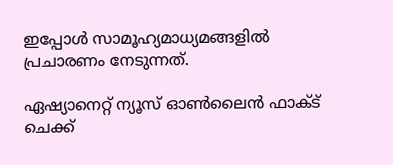ഇപ്പോള്‍ സാമൂഹ്യമാധ്യമങ്ങളില്‍ പ്രചാരണം നേടുന്നത്.

ഏഷ്യാനെറ്റ് ന്യൂസ് ഓണ്‍ലൈന്‍ ഫാക്‌ട് ചെക്ക്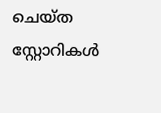ചെയ്‌ത സ്റ്റോറികള്‍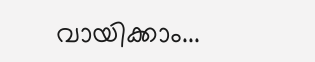വായിക്കാം...